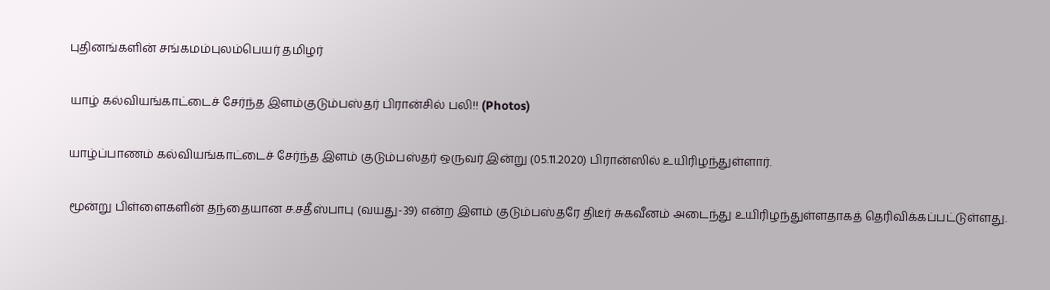புதினங்களின் சங்கமம்புலம்பெயர் தமிழர்

யாழ் கல்வியங்காட்டைச் சேர்ந்த இளம்குடும்பஸ்தர் பிரான்சில் பலி!! (Photos)

யாழ்ப்பாணம் கல்வியங்காட்டைச் சேர்ந்த இளம் குடும்பஸ்தர் ஒருவர் இன்று (05.11.2020) பிரான்ஸில் உயிரிழந்துள்ளார்.

மூன்று பிள்ளைகளின் தந்தையான ச.சதீஸ்பாபு (வயது-39) என்ற இளம் குடும்பஸ்தரே திடீர் சுகவீனம் அடைந்து உயிரிழந்துள்ளதாகத் தெரிவிக்கப்பட்டுள்ளது.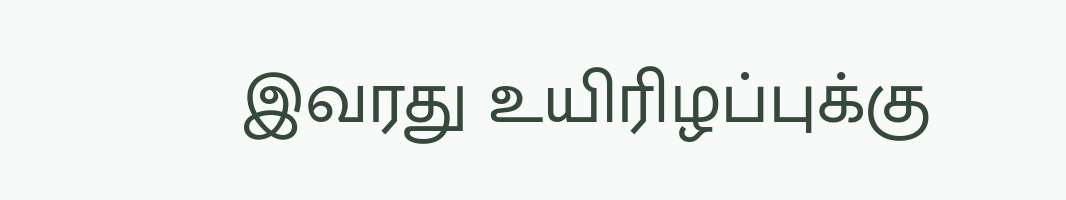இவரது உயிரிழப்புக்கு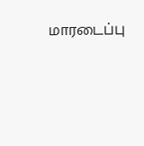மாரடைப்பு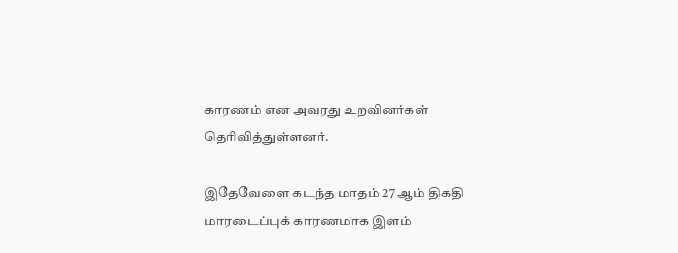காரணம் என அவரது உறவினர்கள் தெரிவித்துள்ளனர்.

இதேவேளை கடந்த மாதம் 27 ஆம் திகதி மாரடைப்புக் காரணமாக இளம்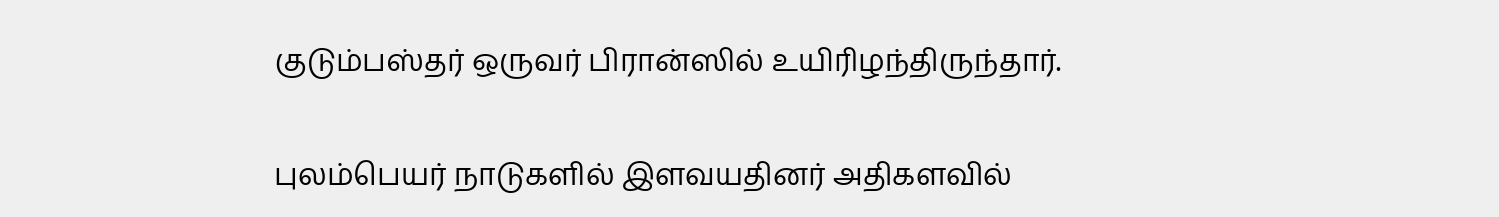குடும்பஸ்தர் ஒருவர் பிரான்ஸில் உயிரிழந்திருந்தார்.

புலம்பெயர் நாடுகளில் இளவயதினர் அதிகளவில்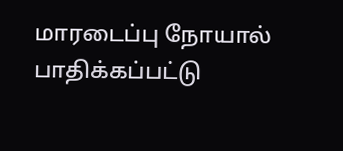மாரடைப்பு நோயால் பாதிக்கப்பட்டு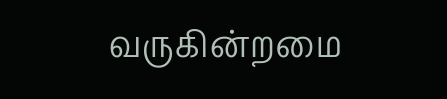வருகின்றமை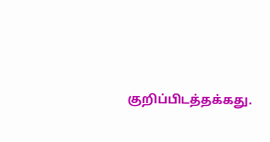குறிப்பிடத்தக்கது.